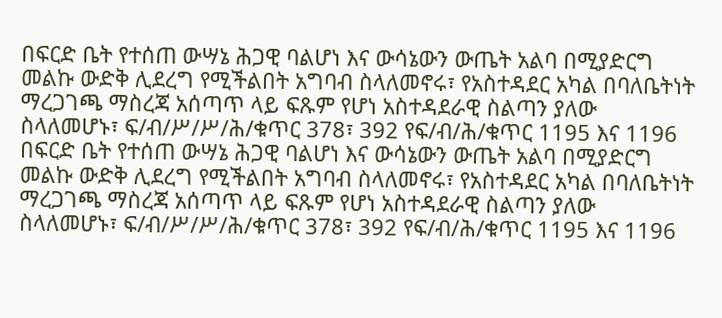በፍርድ ቤት የተሰጠ ውሣኔ ሕጋዊ ባልሆነ እና ውሳኔውን ውጤት አልባ በሚያድርግ መልኩ ውድቅ ሊደረግ የሚችልበት አግባብ ስላለመኖሩ፣ የአስተዳደር አካል በባለቤትነት ማረጋገጫ ማስረጃ አሰጣጥ ላይ ፍጹም የሆነ አስተዳደራዊ ስልጣን ያለው ስላለመሆኑ፣ ፍ/ብ/ሥ/ሥ/ሕ/ቁጥር 378፣ 392 የፍ/ብ/ሕ/ቁጥር 1195 እና 1196
በፍርድ ቤት የተሰጠ ውሣኔ ሕጋዊ ባልሆነ እና ውሳኔውን ውጤት አልባ በሚያድርግ መልኩ ውድቅ ሊደረግ የሚችልበት አግባብ ስላለመኖሩ፣ የአስተዳደር አካል በባለቤትነት ማረጋገጫ ማስረጃ አሰጣጥ ላይ ፍጹም የሆነ አስተዳደራዊ ስልጣን ያለው ስላለመሆኑ፣ ፍ/ብ/ሥ/ሥ/ሕ/ቁጥር 378፣ 392 የፍ/ብ/ሕ/ቁጥር 1195 እና 1196